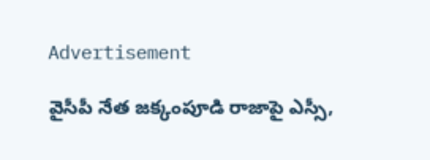Advertisement

వైసీపీ నేత జక్కంపూడి రాజాపై ఎస్సీ,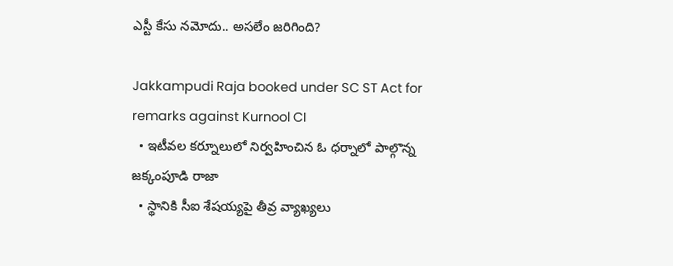ఎస్టీ కేసు నమోదు.. అసలేం జరిగింది?

Jakkampudi Raja booked under SC ST Act for remarks against Kurnool CI
  • ఇటీవల కర్నూలులో నిర్వహించిన ఓ ధర్నాలో పాల్గొన్న జక్కంపూడి రాజా
  • స్థానికి సీఐ శేషయ్యపై తీవ్ర వ్యాఖ్యలు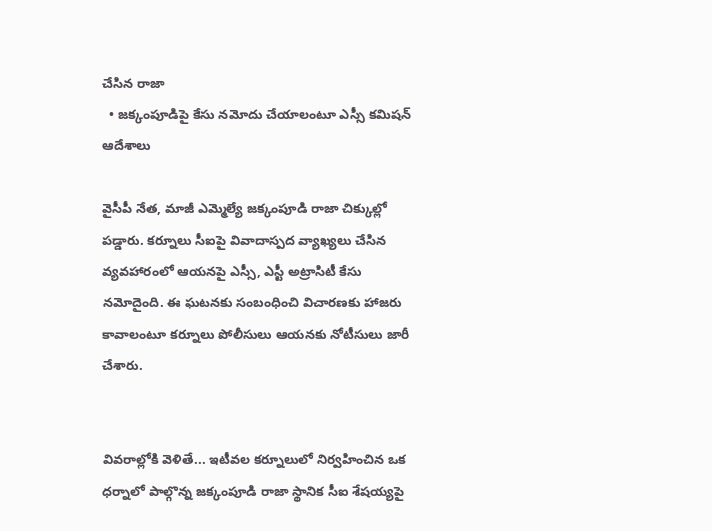చేసిన రాజా
  • జక్కంపూడిపై కేసు నమోదు చేయాలంటూ ఎస్సీ కమిషన్ ఆదేశాలు

వైసీపీ నేత, మాజీ ఎమ్మెల్యే జక్కంపూడి రాజా చిక్కుల్లో పడ్డారు. కర్నూలు సీఐపై వివాదాస్పద వ్యాఖ్యలు చేసిన వ్యవహారంలో ఆయనపై ఎస్సీ, ఎస్టీ అట్రాసిటీ కేసు నమోదైంది. ఈ ఘటనకు సంబంధించి విచారణకు హాజరు కావాలంటూ కర్నూలు పోలీసులు ఆయనకు నోటీసులు జారీ చేశారు.


వివరాల్లోకి వెళితే... ఇటీవల కర్నూలులో నిర్వహించిన ఒక ధర్నాలో పాల్గొన్న జక్కంపూడి రాజా స్థానిక సీఐ శేషయ్యపై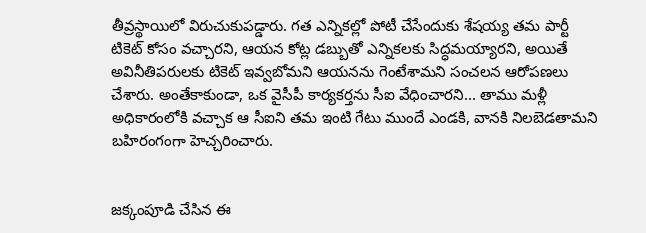తీవ్రస్థాయిలో విరుచుకుపడ్డారు. గత ఎన్నికల్లో పోటీ చేసేందుకు శేషయ్య తమ పార్టీ టికెట్ కోసం వచ్చారని, ఆయన కోట్ల డబ్బుతో ఎన్నికలకు సిద్ధమయ్యారని, అయితే అవినీతిపరులకు టికెట్ ఇవ్వబోమని ఆయనను గెంటేశామని సంచలన ఆరోపణలు చేశారు. అంతేకాకుండా, ఒక వైసీపీ కార్యకర్తను సీఐ వేధించారని... తాము మళ్లీ అధికారంలోకి వచ్చాక ఆ సీఐని తమ ఇంటి గేటు ముందే ఎండకి, వానకి నిలబెడతామని బహిరంగంగా హెచ్చరించారు.


జక్కంపూడి చేసిన ఈ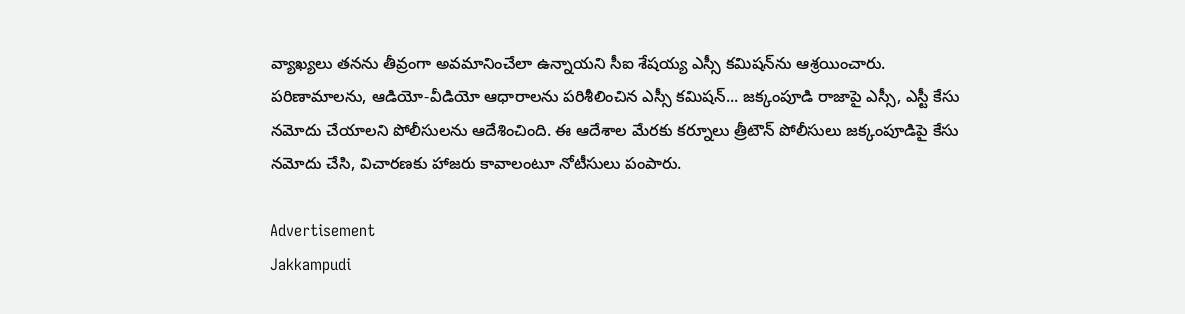వ్యాఖ్యలు తనను తీవ్రంగా అవమానించేలా ఉన్నాయని సీఐ శేషయ్య ఎస్సీ కమిషన్‌ను ఆశ్రయించారు. పరిణామాలను, ఆడియో-వీడియో ఆధారాలను పరిశీలించిన ఎస్సీ కమిషన్... జక్కంపూడి రాజాపై ఎస్సీ, ఎస్టీ కేసు నమోదు చేయాలని పోలీసులను ఆదేశించింది. ఈ ఆదేశాల మేరకు కర్నూలు త్రీటౌన్ పోలీసులు జక్కంపూడిపై కేసు నమోదు చేసి, విచారణకు హాజరు కావాలంటూ నోటీసులు పంపారు.

Advertisement
Jakkampudi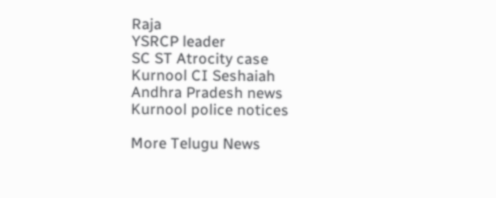Raja
YSRCP leader
SC ST Atrocity case
Kurnool CI Seshaiah
Andhra Pradesh news
Kurnool police notices

More Telugu News